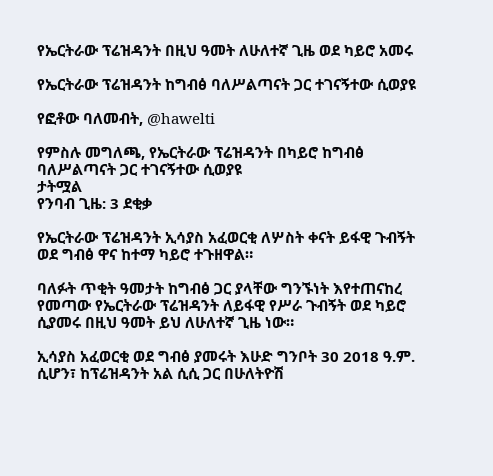የኤርትራው ፕሬዝዳንት በዚህ ዓመት ለሁለተኛ ጊዜ ወደ ካይሮ አመሩ

የኤርትራው ፕሬዝዳንት ከግብፅ ባለሥልጣናት ጋር ተገናኝተው ሲወያዩ

የፎቶው ባለመብት, @hawelti

የምስሉ መግለጫ, የኤርትራው ፕሬዝዳንት በካይሮ ከግብፅ ባለሥልጣናት ጋር ተገናኝተው ሲወያዩ
ታትሟል
የንባብ ጊዜ: 3 ደቂቃ

የኤርትራው ፕሬዝዳንት ኢሳያስ አፈወርቂ ለሦስት ቀናት ይፋዊ ጉብኝት ወደ ግብፅ ዋና ከተማ ካይሮ ተጉዘዋል።

ባለፉት ጥቂት ዓመታት ከግብፅ ጋር ያላቸው ግንኙነት እየተጠናከረ የመጣው የኤርትራው ፕሬዝዳንት ለይፋዊ የሥራ ጉብኝት ወደ ካይሮ ሲያመሩ በዚህ ዓመት ይህ ለሁለተኛ ጊዜ ነው።

ኢሳያስ አፈወርቂ ወደ ግብፅ ያመሩት እሁድ ግንቦት 30 2018 ዓ.ም. ሲሆን፣ ከፕሬዝዳንት አል ሲሲ ጋር በሁለትዮሽ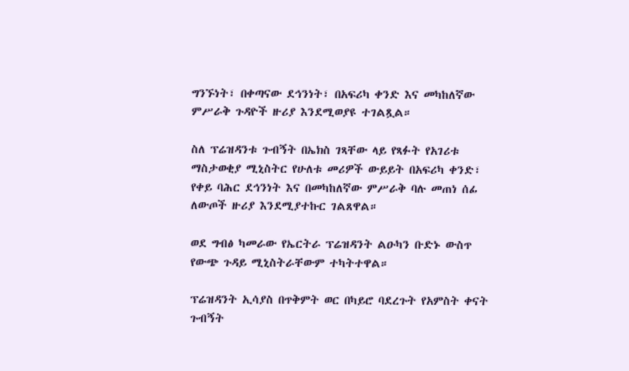ግንኙነት፣ በቀጣናው ደኅንነት፣ በአፍሪካ ቀንድ እና መካከለኛው ምሥራቅ ጉዳዮች ዙሪያ እንደሚወያዩ ተገልጿል።

ስለ ፕሬዝዳንቱ ጉብኝት በኤክስ ገጻቸው ላይ የጻፉት የአገሪቱ ማስታወቂያ ሚኒስትር የሁለቱ መሪዎች ውይይት በአፍሪካ ቀንድ፣ የቀይ ባሕር ደኅንነት እና በመካከለኛው ምሥራቅ ባሉ መጠነ ሰፊ ለውጦች ዙሪያ እንደሚያተኩር ገልጸዋል።

ወደ ግብፅ ካመራው የኤርትራ ፕሬዝዳንት ልዑካን ቡድኑ ውስጥ የውጭ ጉዳይ ሚኒስትራቸውም ተካትተዋል።

ፕሬዝዳንት ኢሳያስ በጥቅምት ወር በካይሮ ባደረጉት የአምስት ቀናት ጉብኝት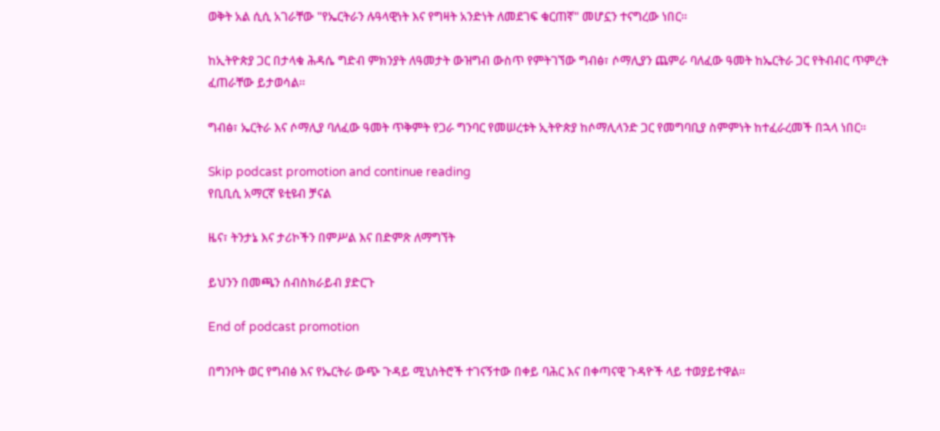ወቅት አል ሲሲ አገራቸው "የኤርትራን ሉዓላዊነት እና የግዛት አንድነት ለመደገፍ ቁርጠኛ" መሆኗን ተናግረው ነበር።

ከኢትዮጵያ ጋር በታላቁ ሕዳሴ ግድብ ምክንያት ለዓመታት ውዝግብ ውስጥ የምትገኘው ግብፅ፣ ሶማሊያን ጨምራ ባለፈው ዓመት ከኤርትራ ጋር የትብብር ጥምረት ፈጠራቸው ይታወሳል።

ግብፅ፣ ኤርትራ እና ሶማሊያ ባለፈው ዓመት ጥቅምት የጋራ ግንባር የመሠረቱት ኢትዮጵያ ከሶማሊላንድ ጋር የመግባቢያ ስምምነት ከተፈራረመች በኋላ ነበር።

Skip podcast promotion and continue reading
የቢቢሲ አማርኛ ዩቲዩብ ቻናል

ዜና፣ ትንታኔ እና ታሪኮችን በምሥል እና በድምጽ ለማግኘት

ይህንን በመጫን ሰብስክራይብ ያድርጉ

End of podcast promotion

በግንቦት ወር የግብፅ እና የኤርትራ ውጭ ጉዳይ ሚኒስትሮች ተገናኝተው በቀይ ባሕር እና በቀጣናዊ ጉዳዮች ላይ ተወያይተዋል።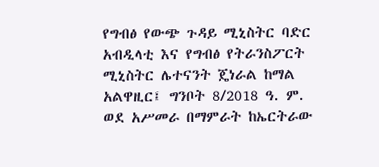የግብፅ የውጭ ጉዳይ ሚኒስትር ባድር አብዲላቲ እና የግብፅ የትራንስፖርት ሚኒስትር ሌተናንት ጄነራል ከማል አልዋዚር፤ ግንቦት 8/2018 ዓ. ም. ወደ አሥመራ በማምራት ከኤርትራው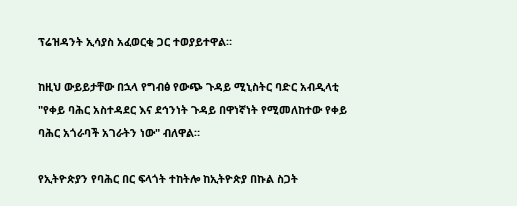ፕሬዝዳንት ኢሳያስ አፈወርቂ ጋር ተወያይተዋል።

ከዚህ ውይይታቸው በኋላ የግብፅ የውጭ ጉዳይ ሚኒስትር ባድር አብዲላቲ "የቀይ ባሕር አስተዳደር እና ደኅንነት ጉዳይ በዋነኛነት የሚመለከተው የቀይ ባሕር አጎራባች አገራትን ነው" ብለዋል።

የኢትዮጵያን የባሕር በር ፍላጎት ተከትሎ ከኢትዮጵያ በኩል ስጋት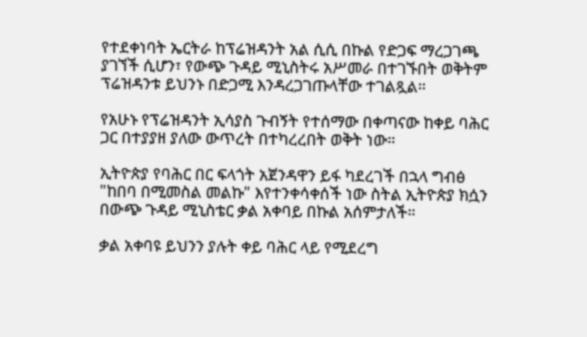የተደቀነባት ኤርትራ ከፕሬዝዳንት አል ሲሲ በኩል የድጋፍ ማረጋገጫ ያገኘች ሲሆን፣ የውጭ ጉዳይ ሚኒስትሩ አሥመራ በተገኙበት ወቅትም ፕሬዝዳንቱ ይህንኑ በድጋሚ እንዳረጋገጡላቸው ተገልጿል።

የአሁኑ የፕሬዝዳንት ኢሳያስ ጉብኝት የተሰማው በቀጣናው ከቀይ ባሕር ጋር በተያያዘ ያለው ውጥረት በተካረረበት ወቅት ነው።

ኢትዮጵያ የባሕር በር ፍላጎት አጀንዳዋን ይፋ ካደረገች በኋላ ግብፅ "ከበባ በሚመስል መልኩ" እየተንቀሳቀሰች ነው ስትል ኢትዮጵያ ክሷን በውጭ ጉዳይ ሚኒስቴር ቃል አቀባይ በኩል አሰምታለች።

ቃል አቀባዩ ይህንን ያሉት ቀይ ባሕር ላይ የሚደረግ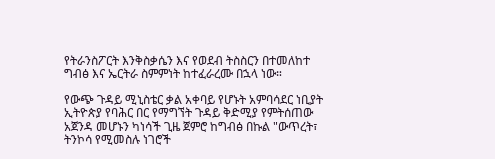የትራንስፖርት እንቅስቃሴን እና የወደብ ትስስርን በተመለከተ ግብፅ እና ኤርትራ ስምምነት ከተፈራረሙ በኋላ ነው።

የውጭ ጉዳይ ሚኒስቴር ቃል አቀባይ የሆኑት አምባሳደር ነቢያት ኢትዮጵያ የባሕር በር የማግኘት ጉዳይ ቅድሚያ የምትሰጠው አጀንዳ መሆኑን ካነሳች ጊዜ ጀምሮ ከግብፅ በኩል "ውጥረት፣ ትንኮሳ የሚመስሉ ነገሮች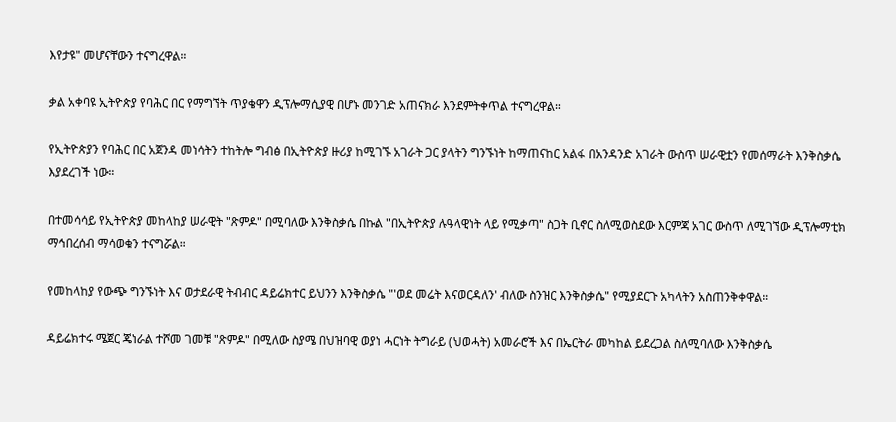እየታዩ" መሆናቸውን ተናግረዋል።

ቃል አቀባዩ ኢትዮጵያ የባሕር በር የማግኘት ጥያቄዋን ዲፕሎማሲያዊ በሆኑ መንገድ አጠናክራ እንደምትቀጥል ተናግረዋል።

የኢትዮጵያን የባሕር በር አጀንዳ መነሳትን ተከትሎ ግብፅ በኢትዮጵያ ዙሪያ ከሚገኙ አገራት ጋር ያላትን ግንኙነት ከማጠናከር አልፋ በአንዳንድ አገራት ውስጥ ሠራዊቷን የመሰማራት እንቅስቃሴ እያደረገች ነው።

በተመሳሳይ የኢትዮጵያ መከላከያ ሠራዊት "ጽምዶ" በሚባለው እንቅስቃሴ በኩል "በኢትዮጵያ ሉዓላዊነት ላይ የሚቃጣ" ስጋት ቢኖር ስለሚወስደው እርምጃ አገር ውስጥ ለሚገኘው ዲፕሎማቲክ ማኅበረሰብ ማሳወቁን ተናግሯል።

የመከላከያ የውጭ ግንኙነት እና ወታደራዊ ትብብር ዳይሬክተር ይህንን እንቅስቃሴ "'ወደ መሬት እናወርዳለን' ብለው ስንዝር እንቅስቃሴ" የሚያደርጉ አካላትን አስጠንቅቀዋል።

ዳይሬክተሩ ሜጀር ጄነራል ተሾመ ገመቹ "ጽምዶ" በሚለው ስያሜ በህዝባዊ ወያነ ሓርነት ትግራይ (ህወሓት) አመራሮች እና በኤርትራ መካከል ይደረጋል ስለሚባለው እንቅስቃሴ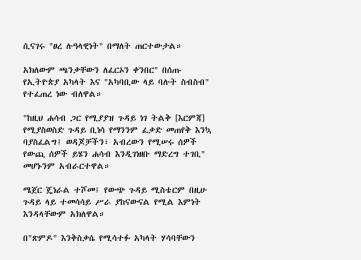ሲናገሩ "ፀረ ሉዓላዊነት" በማለት ጠርተውታል።

አክለውም ጫንቃቸውን ለፈርኦን ቀንበር" በሰጡ የኢትዮጵያ አካላት እና "አካባቢው ላይ ባሉት ስብስብ" የተፈጠረ ነው ብለዋል።

"ከዚህ ሐሳብ ጋር የሚያያዝ ጉዳይ ነገ ትልቅ [እርምጃ] የሚያስወስድ ጉዳይ ቢነሳ የማንንም ፈቃድ መጠየቅ እንኳ ባያስፈልግ፤ ወዳጆቻችን፣ አብረውን የሚሠሩ ሰዎች የውጪ ሰዎች ይሄን ሐሳብ እንዲገነዘቡ ማድረግ ተገቢ" መሆኑንም አብራርተዋል።

ሜጀር ጄነራል ተሾመ፤ የውጭ ጉዳይ ሚስቴርም በዚሁ ጉዳይ ላይ ተመሳሳይ ሥራ ያከናውናል የሚል እምነት እንዳላቸውም አክለዋል።

በ"ጽምዶ" እንቅስቃሴ የሚሳተፉ አካላት ሃሳባቸውን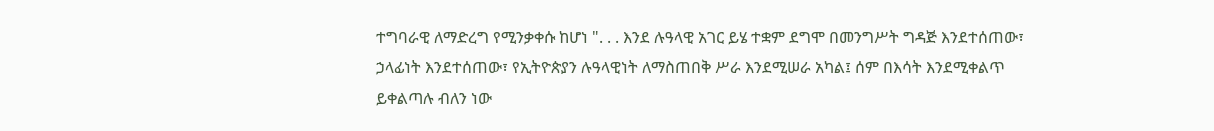ተግባራዊ ለማድረግ የሚንቃቀሱ ከሆነ ". . . እንደ ሉዓላዊ አገር ይሄ ተቋም ደግሞ በመንግሥት ግዳጅ እንደተሰጠው፣ ኃላፊነት እንደተሰጠው፣ የኢትዮጵያን ሉዓላዊነት ለማስጠበቅ ሥራ እንደሚሠራ አካል፤ ሰም በእሳት እንደሚቀልጥ ይቀልጣሉ ብለን ነው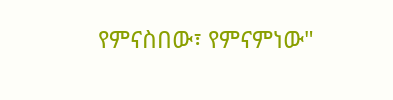የምናስበው፣ የምናምነው"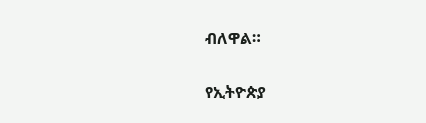ብለዋል።

የኢትዮጵያ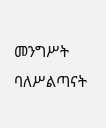መንግሥት ባለሥልጣናት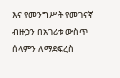እና የመንግሥት የመገናኛ ብዙኃን በአገሪቱ ውስጥ ሰላምን ለማደፍረስ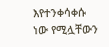እየተንቀሳቀሱ ነው የሚሏቸውን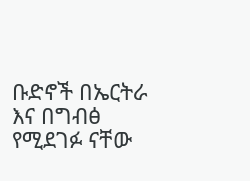ቡድኖች በኤርትራ እና በግብፅ የሚደገፉ ናቸው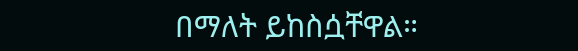በማለት ይከስሷቸዋል።